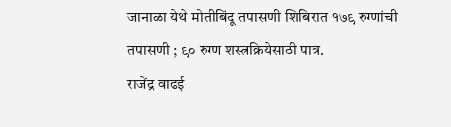जानाळा येथे मोतीबिंदू तपासणी शिबिरात १७९ रुग्णांची तपासणी ; ९० रुग्ण शस्त्रक्रियेसाठी पात्र.
राजेंद्र वाढई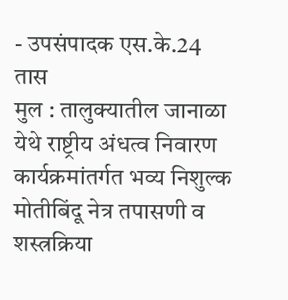- उपसंपादक एस.के.24 तास
मुल : तालुक्यातील जानाळा येथे राष्ट्रीय अंधत्व निवारण कार्यक्रमांतर्गत भव्य निशुल्क मोतीबिंदू नेत्र तपासणी व शस्त्रक्रिया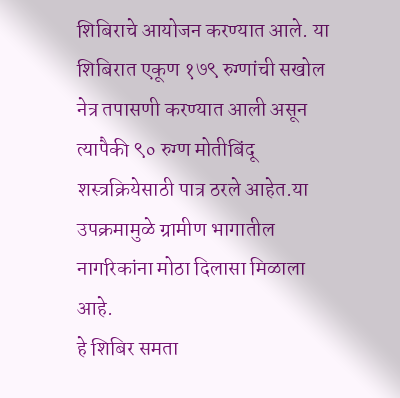शिबिराचे आयोजन करण्यात आले. या शिबिरात एकूण १७९ रुग्णांची सखोल नेत्र तपासणी करण्यात आली असून त्यापैकी ९० रुग्ण मोतीबिंदू शस्त्रक्रियेसाठी पात्र ठरले आहेत.या उपक्रमामुळे ग्रामीण भागातील नागरिकांना मोठा दिलासा मिळाला आहे.
हे शिबिर समता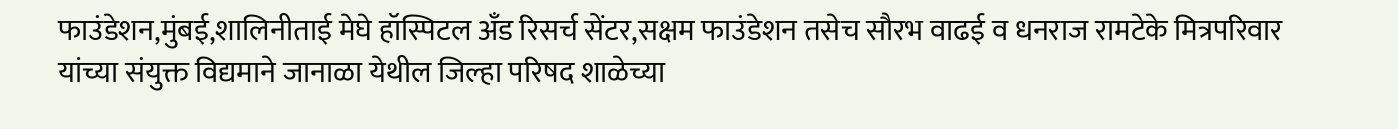फाउंडेशन,मुंबई,शालिनीताई मेघे हॉस्पिटल अँड रिसर्च सेंटर,सक्षम फाउंडेशन तसेच सौरभ वाढई व धनराज रामटेके मित्रपरिवार यांच्या संयुक्त विद्यमाने जानाळा येथील जिल्हा परिषद शाळेच्या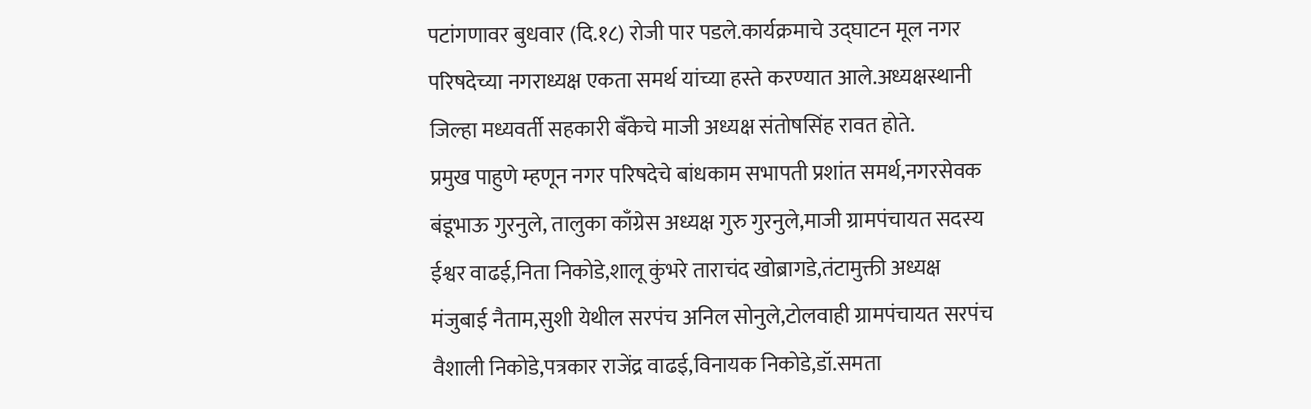पटांगणावर बुधवार (दि.१८) रोजी पार पडले.कार्यक्रमाचे उद्घाटन मूल नगर परिषदेच्या नगराध्यक्ष एकता समर्थ यांच्या हस्ते करण्यात आले.अध्यक्षस्थानी जिल्हा मध्यवर्ती सहकारी बँकेचे माजी अध्यक्ष संतोषसिंह रावत होते.
प्रमुख पाहुणे म्हणून नगर परिषदेचे बांधकाम सभापती प्रशांत समर्थ,नगरसेवक बंडूभाऊ गुरनुले, तालुका काँग्रेस अध्यक्ष गुरु गुरनुले,माजी ग्रामपंचायत सदस्य ईश्वर वाढई,निता निकोडे,शालू कुंभरे ताराचंद खोब्रागडे,तंटामुक्ती अध्यक्ष मंजुबाई नैताम,सुशी येथील सरपंच अनिल सोनुले,टोलवाही ग्रामपंचायत सरपंच वैशाली निकोडे,पत्रकार राजेंद्र वाढई,विनायक निकोडे,डॉ.समता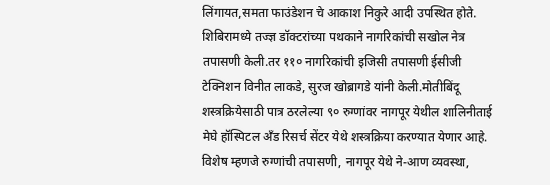लिंगायत,समता फाउंडेशन चे आकाश निकुरे आदी उपस्थित होते.
शिबिरामध्ये तज्ज्ञ डॉक्टरांच्या पथकाने नागरिकांची सखोल नेत्र तपासणी केली.तर ११० नागरिकांची इजिसी तपासणी ईसीजी टेक्निशन विनीत लाकडे, सुरज खोब्रागडे यांनी केली.मोतीबिंदू शस्त्रक्रियेसाठी पात्र ठरलेल्या ९० रुग्णांवर नागपूर येथील शालिनीताई मेघे हॉस्पिटल अँड रिसर्च सेंटर येथे शस्त्रक्रिया करण्यात येणार आहे. विशेष म्हणजे रुग्णांची तपासणी, नागपूर येथे ने-आण व्यवस्था,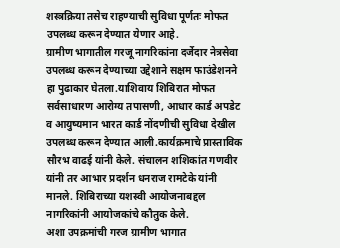शस्त्रक्रिया तसेच राहण्याची सुविधा पूर्णतः मोफत उपलब्ध करून देण्यात येणार आहे.
ग्रामीण भागातील गरजू नागरिकांना दर्जेदार नेत्रसेवा उपलब्ध करून देण्याच्या उद्देशाने सक्षम फाउंडेशनने हा पुढाकार घेतला.याशिवाय शिबिरात मोफत सर्वसाधारण आरोग्य तपासणी, आधार कार्ड अपडेट व आयुष्यमान भारत कार्ड नोंदणीची सुविधा देखील उपलब्ध करून देण्यात आली.कार्यक्रमाचे प्रास्ताविक सौरभ वाढई यांनी केले. संचालन शशिकांत गणवीर यांनी तर आभार प्रदर्शन धनराज रामटेके यांनी मानले. शिबिराच्या यशस्वी आयोजनाबद्दल नागरिकांनी आयोजकांचे कौतुक केले.
अशा उपक्रमांची गरज ग्रामीण भागात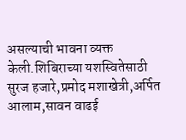असल्याची भावना व्यक्त केली.शिबिराच्या यशस्वितेसाठी सुरज हजारे,प्रमोद मशाखेत्री,अर्पित आलाम,सावन वाढई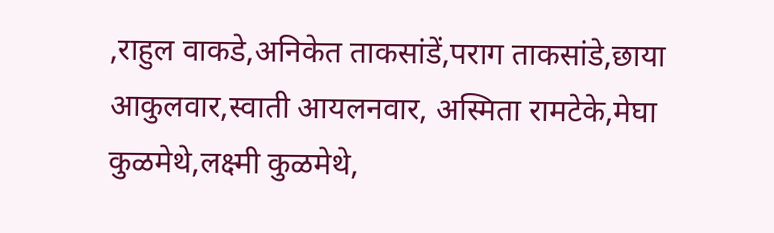,राहुल वाकडे,अनिकेत ताकसांडें,पराग ताकसांडे,छाया आकुलवार,स्वाती आयलनवार, अस्मिता रामटेके,मेघा कुळमेथे,लक्ष्मी कुळमेथे,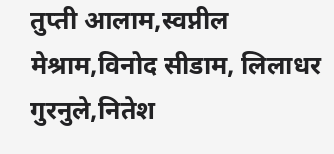तुप्ती आलाम,स्वप्नील मेश्राम,विनोद सीडाम, लिलाधर गुरनुले,नितेश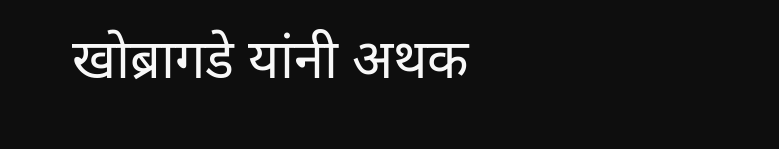खोब्रागडे यांनी अथक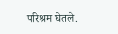परिश्रम घेतले.